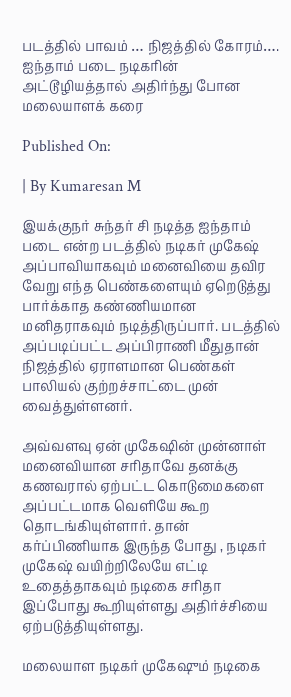படத்தில் பாவம் … நிஜத்தில் கோரம்…. ஐந்தாம் படை நடிகரின் அட்டூழியத்தால் அதிர்ந்து போன மலையாளக் கரை

Published On:

| By Kumaresan M

இயக்குநர் சுந்தர் சி நடித்த ஐந்தாம் படை என்ற படத்தில் நடிகர் முகேஷ் அப்பாவியாகவும் மனைவியை தவிர வேறு எந்த பெண்களையும் ஏறெடுத்து பார்க்காத கண்ணியமான மனிதராகவும் நடித்திருப்பார். படத்தில் அப்படிப்பட்ட அப்பிராணி மீதுதான் நிஜத்தில் ஏராளமான பெண்கள் பாலியல் குற்றச்சாட்டை முன் வைத்துள்ளனர்.

அவ்வளவு ஏன் முகேஷின் முன்னாள் மனைவியான சரிதாவே தனக்கு கணவரால் ஏற்பட்ட கொடுமைகளை அப்பட்டமாக வெளியே கூற தொடங்கியுள்ளார். தான் கர்ப்பிணியாக இருந்த போது , நடிகர் முகேஷ் வயிற்றிலேயே எட்டி உதைத்தாகவும் நடிகை சரிதா இப்போது கூறியுள்ளது அதிர்ச்சியை ஏற்படுத்தியுள்ளது.

மலையாள நடிகர் முகேஷும் நடிகை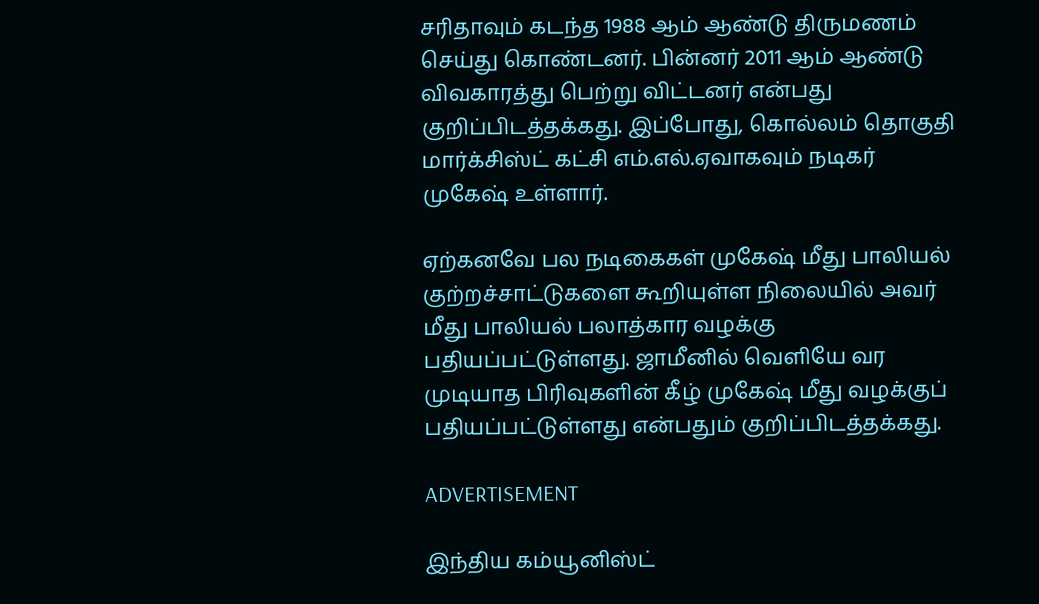சரிதாவும் கடந்த 1988 ஆம் ஆண்டு திருமணம் செய்து கொண்டனர். பின்னர் 2011 ஆம் ஆண்டு விவகாரத்து பெற்று விட்டனர் என்பது குறிப்பிடத்தக்கது. இப்போது, கொல்லம் தொகுதி மார்க்சிஸ்ட் கட்சி எம்.எல்.ஏவாகவும் நடிகர் முகேஷ் உள்ளார்.

ஏற்கனவே பல நடிகைகள் முகேஷ் மீது பாலியல் குற்றச்சாட்டுகளை கூறியுள்ள நிலையில் அவர் மீது பாலியல் பலாத்கார வழக்கு பதியப்பட்டுள்ளது. ஜாமீனில் வெளியே வர முடியாத பிரிவுகளின் கீழ் முகேஷ் மீது வழக்குப் பதியப்பட்டுள்ளது என்பதும் குறிப்பிடத்தக்கது.

ADVERTISEMENT

இந்திய கம்யூனிஸ்ட்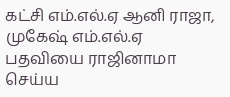கட்சி எம்.எல்.ஏ ஆனி ராஜா, முகேஷ் எம்.எல்.ஏ பதவியை ராஜினாமா செய்ய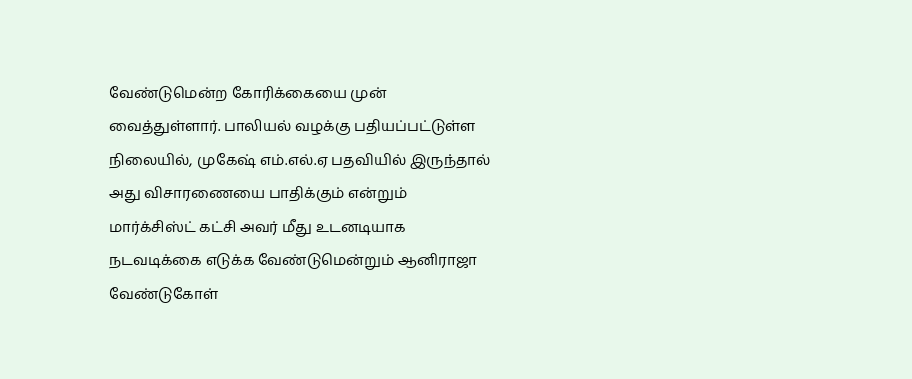வேண்டுமென்ற கோரிக்கையை முன் வைத்துள்ளார். பாலியல் வழக்கு பதியப்பட்டுள்ள நிலையில், முகேஷ் எம்.எல்.ஏ பதவியில் இருந்தால் அது விசாரணையை பாதிக்கும் என்றும் மார்க்சிஸ்ட் கட்சி அவர் மீது உடனடியாக நடவடிக்கை எடுக்க வேண்டுமென்றும் ஆனிராஜா வேண்டுகோள்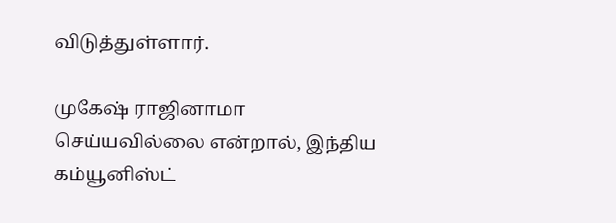விடுத்துள்ளார்.

முகேஷ் ராஜினாமா செய்யவில்லை என்றால், இந்திய கம்யூனிஸ்ட்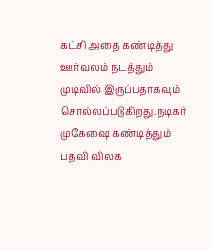கட்சி அதை கண்டித்து ஊர்வலம் நடத்தும் முடிவில் இருப்பதாகவும் சொல்லப்படுகிறது.நடிகர் முகேஷை கண்டித்தும் பதவி விலக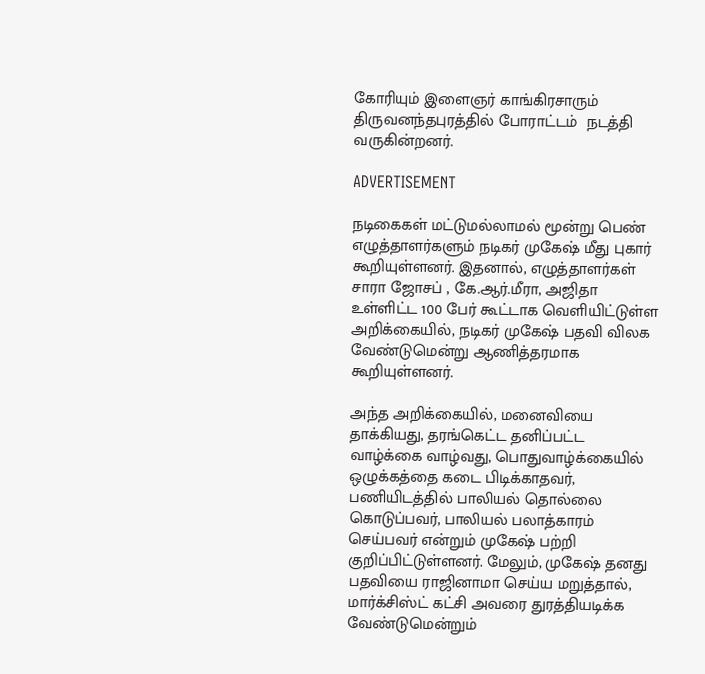கோரியும் இளைஞர் காங்கிரசாரும் திருவனந்தபுரத்தில் போராட்டம்  நடத்தி வருகின்றனர்.

ADVERTISEMENT

நடிகைகள் மட்டுமல்லாமல் மூன்று பெண் எழுத்தாளர்களும் நடிகர் முகேஷ் மீது புகார் கூறியுள்ளனர். இதனால், எழுத்தாளர்கள் சாரா ஜோசப் , கே.ஆர்.மீரா, அஜிதா உள்ளிட்ட 100 பேர் கூட்டாக வெளியிட்டுள்ள அறிக்கையில், நடிகர் முகேஷ் பதவி விலக வேண்டுமென்று ஆணித்தரமாக கூறியுள்ளனர்.

அந்த அறிக்கையில், மனைவியை தாக்கியது, தரங்கெட்ட தனிப்பட்ட வாழ்க்கை வாழ்வது, பொதுவாழ்க்கையில் ஒழுக்கத்தை கடை பிடிக்காதவர், பணியிடத்தில் பாலியல் தொல்லை கொடுப்பவர், பாலியல் பலாத்காரம் செய்பவர் என்றும் முகேஷ் பற்றி குறிப்பிட்டுள்ளனர். மேலும், முகேஷ் தனது பதவியை ராஜினாமா செய்ய மறுத்தால், மார்க்சிஸ்ட் கட்சி அவரை துரத்தியடிக்க வேண்டுமென்றும்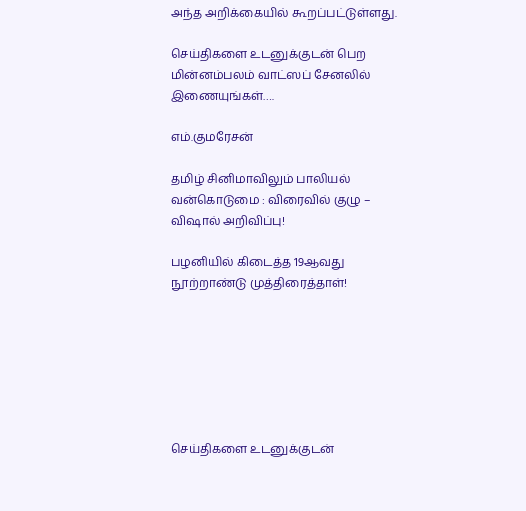அந்த அறிக்கையில் கூறப்பட்டுள்ளது.

செய்திகளை உடனுக்குடன் பெற மின்னம்பலம் வாட்ஸப் சேனலில் இணையுங்கள்….

எம்.குமரேசன்

தமிழ் சினிமாவிலும் பாலியல் வன்கொடுமை : விரைவில் குழு – விஷால் அறிவிப்பு!

பழனியில் கிடைத்த 19ஆவது நூற்றாண்டு முத்திரைத்தாள்!







செய்திகளை உடனுக்குடன்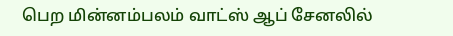பெற மின்னம்பலம் வாட்ஸ் ஆப் சேனலில்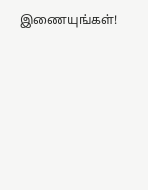இணையுங்கள்!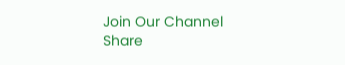Join Our Channel
Share